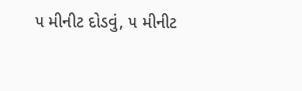૫ મીનીટ દોડવું, ૫ મીનીટ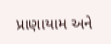પ્રાણાયામ અને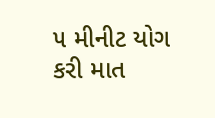૫ મીનીટ યોગ કરી માત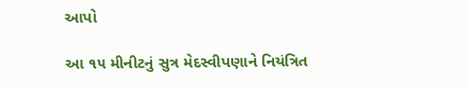આપો

આ ૧૫ મીનીટનું સુત્ર મેદસ્વીપણાને નિયંત્રિત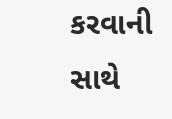કરવાની સાથે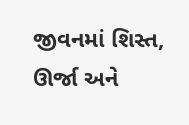જીવનમાં શિસ્ત, ઊર્જા અને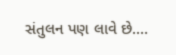સંતુલન પણ લાવે છે.…